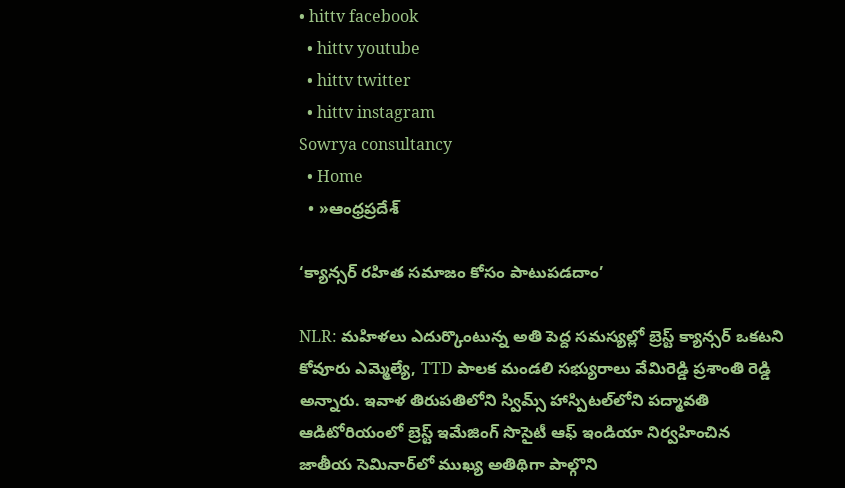• hittv facebook
  • hittv youtube
  • hittv twitter
  • hittv instagram
Sowrya consultancy
  • Home
  • »ఆంధ్రప్రదేశ్

‘క్యాన్సర్ రహిత సమాజం కోసం పాటుపడదాం’

NLR: మహిళలు ఎదుర్కొంటున్న అతి పెద్ద సమస్యల్లో బ్రెస్ట్ క్యాన్సర్ ఒకటని కోవూరు ఎమ్మెల్యే, TTD పాలక మండలి సభ్యురాలు వేమిరెడ్డి ప్రశాంతి రెడ్డి అన్నారు. ఇవాళ తిరుపతిలోని స్విమ్స్ హాస్పిటల్‌లోని పద్మావతి ఆడిటోరియంలో బ్రెస్ట్ ఇమేజింగ్ సొసైటీ ఆఫ్ ఇండియా నిర్వహించిన జాతీయ సెమినార్‌లో ముఖ్య అతిథిగా పాల్గొని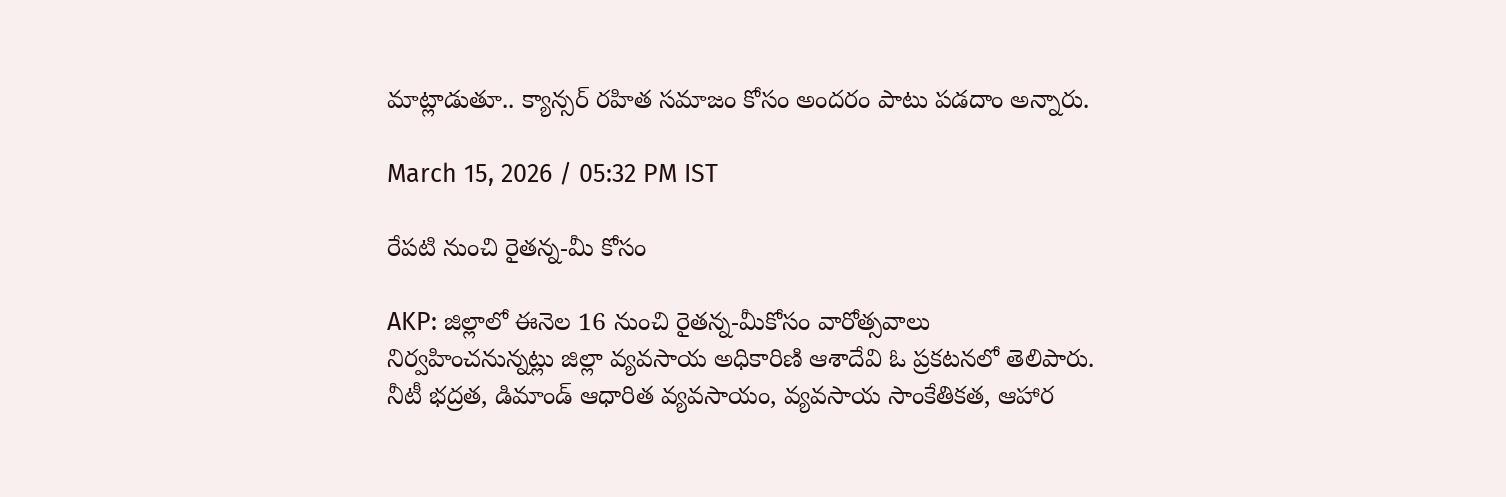మాట్లాడుతూ.. క్యాన్సర్ రహిత సమాజం కోసం అందరం పాటు పడదాం అన్నారు.

March 15, 2026 / 05:32 PM IST

రేపటి నుంచి రైతన్న-మీ కోసం

AKP: జిల్లాలో ఈనెల 16 నుంచి రైతన్న-మీకోసం వారోత్సవాలు నిర్వహించనున్నట్లు జిల్లా వ్యవసాయ అధికారిణి ఆశాదేవి ఓ ప్రకటనలో తెలిపారు. నీటీ భద్రత, డిమాండ్ ఆధారిత వ్యవసాయం, వ్యవసాయ సాంకేతికత, ఆహార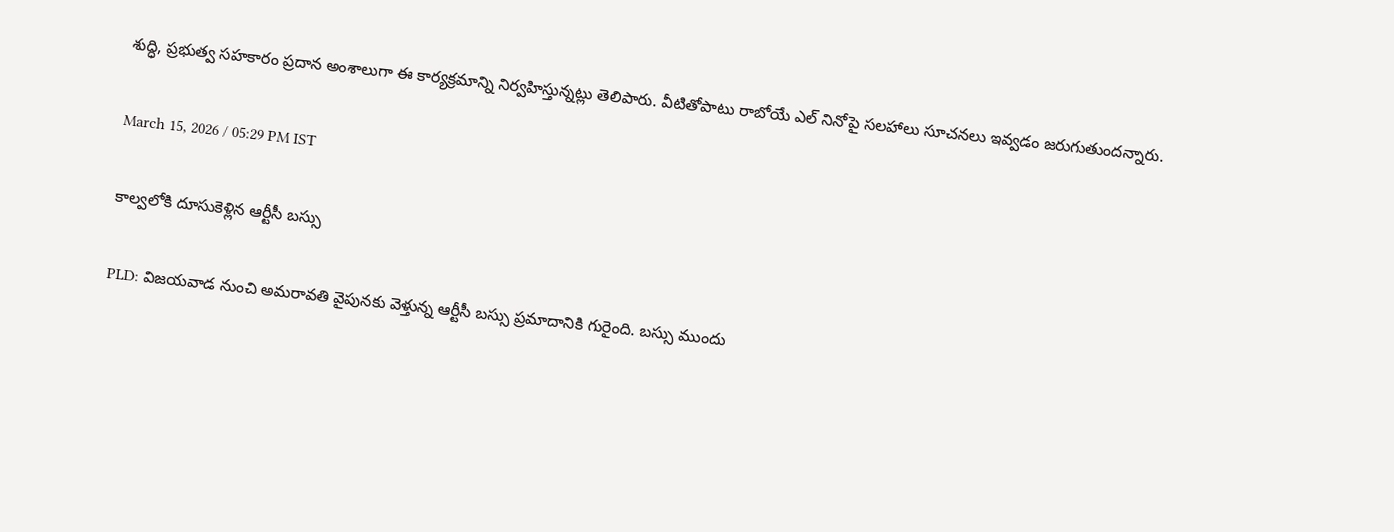శుద్ధి, ప్రభుత్వ సహకారం ప్రదాన అంశాలుగా ఈ కార్యక్రమాన్ని నిర్వహిస్తున్నట్లు తెలిపారు. వీటితోపాటు రాబోయే ఎల్ నినోపై సలహాలు సూచనలు ఇవ్వడం జరుగుతుందన్నారు.

March 15, 2026 / 05:29 PM IST

కాల్వలోకి దూసుకెళ్లిన ఆర్టీసీ బస్సు

PLD: విజయవాడ నుంచి అమరావతి వైపునకు వెళ్తున్న ఆర్టీసీ బస్సు ప్రమాదానికి గురైంది. బస్సు ముందు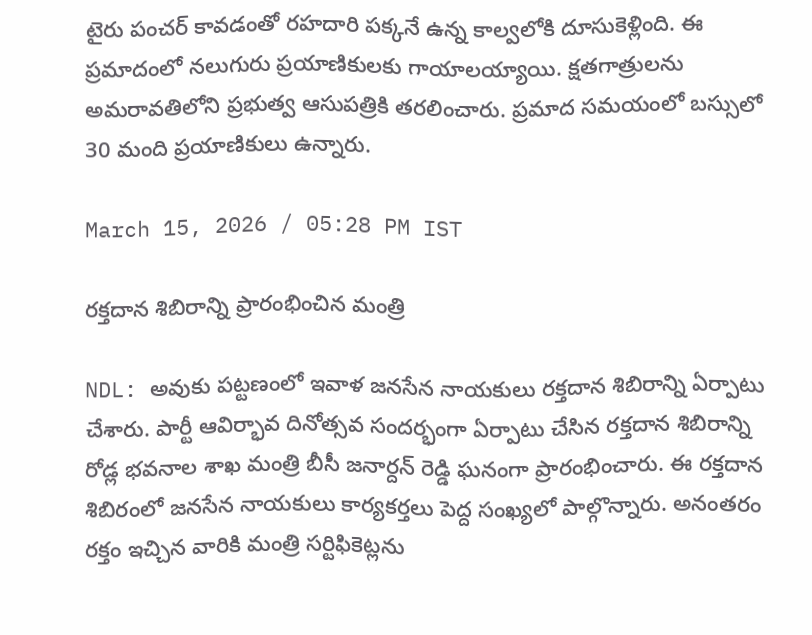టైరు పంచర్ కావడంతో రహదారి పక్కనే ఉన్న కాల్వలోకి దూసుకెళ్లింది. ఈ ప్రమాదంలో నలుగురు ప్రయాణికులకు గాయాలయ్యాయి. క్షతగాత్రులను అమరావతిలోని ప్రభుత్వ ఆసుపత్రికి తరలించారు. ప్రమాద సమయంలో బస్సులో 30 మంది ప్రయాణికులు ఉన్నారు.

March 15, 2026 / 05:28 PM IST

రక్తదాన శిబిరాన్ని ప్రారంభించిన మంత్రి

NDL: అవుకు పట్టణంలో ఇవాళ జనసేన నాయకులు రక్తదాన శిబిరాన్ని ఏర్పాటు చేశారు. పార్టీ ఆవిర్భావ దినోత్సవ సందర్భంగా ఏర్పాటు చేసిన రక్తదాన శిబిరాన్ని రోడ్ల భవనాల శాఖ మంత్రి బీసీ జనార్దన్ రెడ్డి ఘనంగా ప్రారంభించారు. ఈ రక్తదాన శిబిరంలో జనసేన నాయకులు కార్యకర్తలు పెద్ద సంఖ్యలో పాల్గొన్నారు. అనంతరం రక్తం ఇచ్చిన వారికి మంత్రి సర్టిఫికెట్లను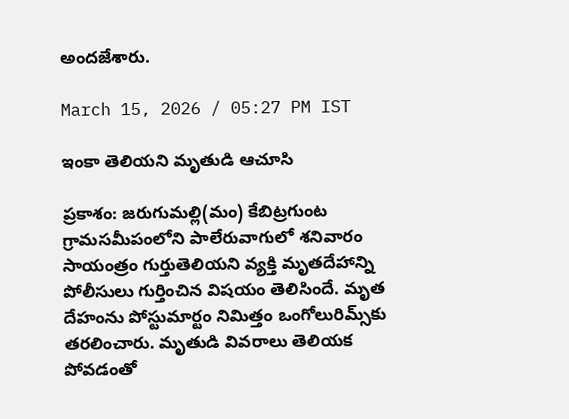అందజేశారు.

March 15, 2026 / 05:27 PM IST

ఇంకా తెలియని మృతుడి ఆచూసి

ప్రకాశం: జరుగుమల్లి(మం) కేబిట్రగుంట గ్రామసమీపంలోని పాలేరువాగులో శనివారం సాయంత్రం గుర్తుతెలియని వ్యక్తి మృతదేహాన్ని పోలీసులు గుర్తించిన విషయం తెలిసిందే. మృత దేహంను పోస్టుమార్టం నిమిత్తం ఒంగోలురిమ్స్‌కు తరలించారు. మృతుడి వివరాలు తెలియక పోవడంతో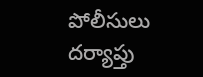పోలీసులు దర్యాప్తు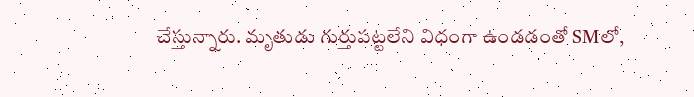చేస్తున్నారు. మృతుడు గుర్తుపట్టలేని విధంగా ఉండడంతో SMలో,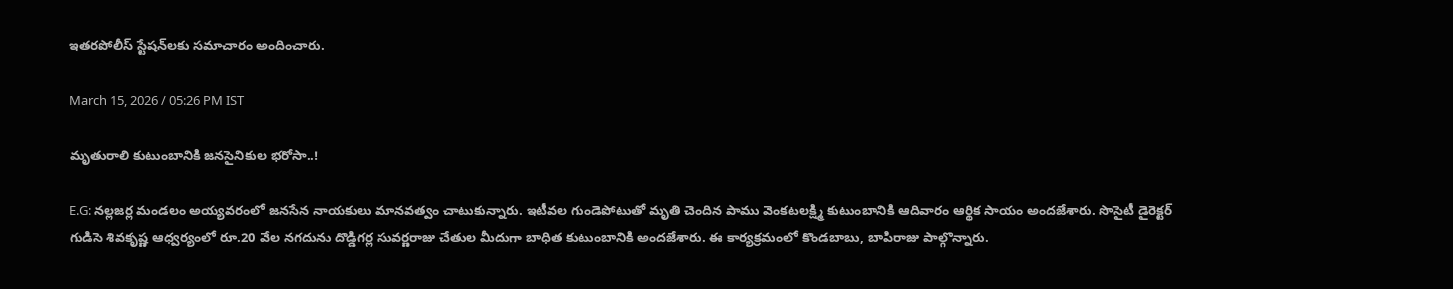ఇతరపోలీస్ స్టేషన్‌లకు సమాచారం అందించారు.

March 15, 2026 / 05:26 PM IST

మృతురాలి కుటుంబానికి జనసైనికుల భరోసా..!

E.G: నల్లజర్ల మండలం అయ్యవరంలో జనసేన నాయకులు మానవత్వం చాటుకున్నారు. ఇటీవల గుండెపోటుతో మృతి చెందిన పాము వెంకటలక్ష్మి కుటుంబానికి ఆదివారం ఆర్థిక సాయం అందజేశారు. సొసైటీ డైరెక్టర్ గుడిసె శివకృష్ణ ఆధ్వర్యంలో రూ.20 వేల నగదును దొడ్డిగర్ల సువర్ణరాజు చేతుల మీదుగా బాధిత కుటుంబానికి అందజేశారు. ఈ కార్యక్రమంలో కొండబాబు, బాపిరాజు పాల్గొన్నారు.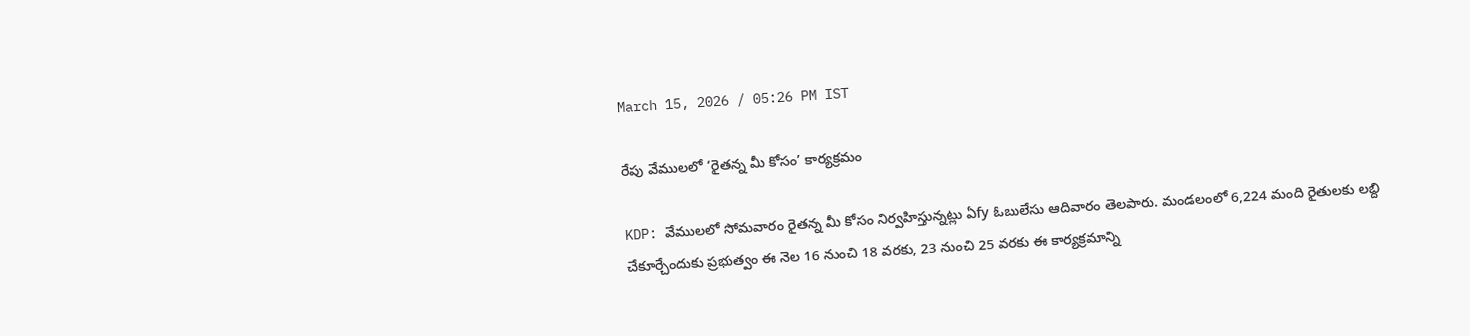March 15, 2026 / 05:26 PM IST

రేపు వేములలో ‘రైతన్న మీ కోసం’ కార్యక్రమం

KDP: వేములలో సోమవారం రైతన్న మీ కోసం నిర్వహిస్తున్నట్లు ఏfy ఓబులేసు ఆదివారం తెలపారు. మండలంలో 6,224 మంది రైతులకు లబ్ది చేకూర్చేందుకు ప్రభుత్వం ఈ నెల 16 నుంచి 18 వరకు, 23 నుంచి 25 వరకు ఈ కార్యక్రమాన్ని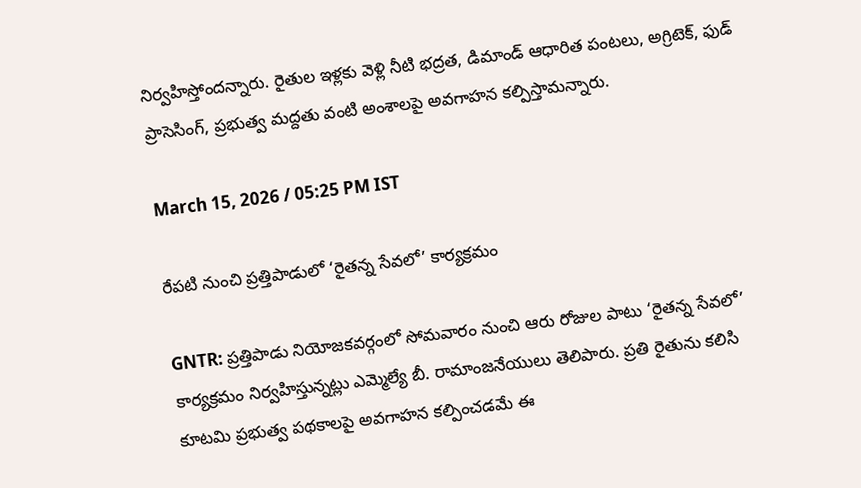నిర్వహిస్తోందన్నారు. రైతుల ఇళ్లకు వెళ్లి నీటి భద్రత, డిమాండ్ ఆధారిత పంటలు, అగ్రిటెక్, ఫుడ్ ప్రాసెసింగ్, ప్రభుత్వ మద్దతు వంటి అంశాలపై అవగాహన కల్పిస్తామన్నారు.

March 15, 2026 / 05:25 PM IST

రేపటి నుంచి ప్రత్తిపాడులో ‘రైతన్న సేవలో’ కార్యక్రమం

GNTR: ప్రత్తిపాడు నియోజకవర్గంలో సోమవారం నుంచి ఆరు రోజుల పాటు ‘రైతన్న సేవలో’ కార్యక్రమం నిర్వహిస్తున్నట్లు ఎమ్మెల్యే బీ. రామాంజనేయులు తెలిపారు. ప్రతి రైతును కలిసి కూటమి ప్రభుత్వ పథకాలపై అవగాహన కల్పించడమే ఈ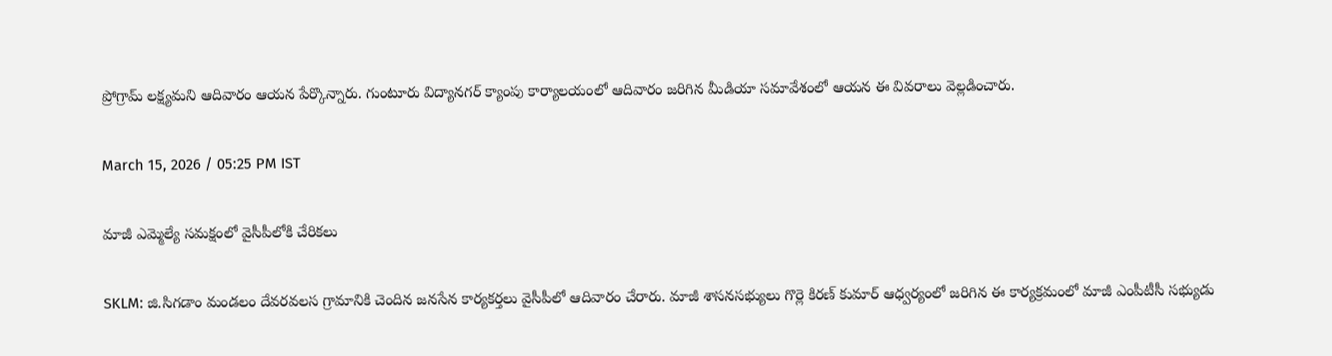ప్రోగ్రామ్ లక్ష్యమని ఆదివారం ఆయన పేర్కొన్నారు. గుంటూరు విద్యానగర్ క్యాంపు కార్యాలయంలో ఆదివారం జరిగిన మీడియా సమావేశంలో ఆయన ఈ వివరాలు వెల్లడించారు.

March 15, 2026 / 05:25 PM IST

మాజీ ఎమ్మెల్యే సమక్షంలో వైసీపీలోకి చేరికలు

SKLM: జి.సిగడాం మండలం దేవరవలస గ్రామానికి చెందిన జనసేన కార్యకర్తలు వైసీపీలో ఆదివారం చేరారు. మాజీ శాసనసభ్యులు గొర్లె కిరణ్ కుమార్ ఆధ్వర్యంలో జరిగిన ఈ కార్యక్రమంలో మాజీ ఎంపీటీసీ సభ్యుడు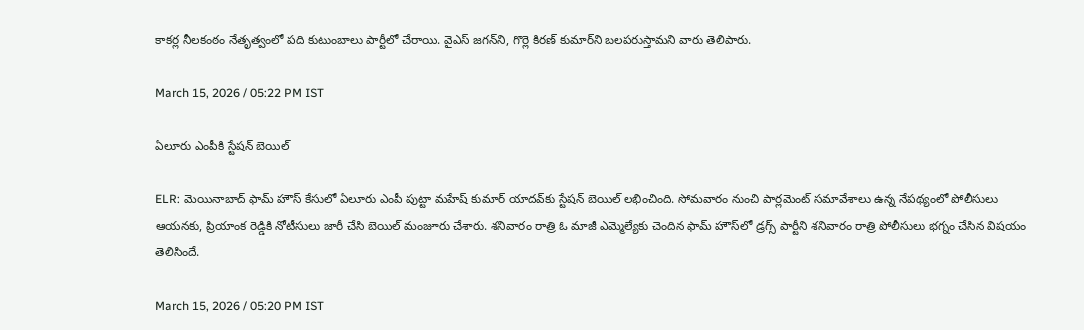కాకర్ల నీలకంఠం నేతృత్వంలో పది కుటుంబాలు పార్టీలో చేరాయి. వైఎస్ జగన్‌ని, గొర్లె కిరణ్ కుమార్‌ని బలపరుస్తామని వారు తెలిపారు.

March 15, 2026 / 05:22 PM IST

ఏలూరు ఎంపీకి స్టేషన్ బెయిల్

ELR: మెయినాబాద్ ఫామ్ హౌస్ కేసులో ఏలూరు ఎంపీ పుట్టా మహేష్ కుమార్ యాదవ్‌కు స్టేషన్ బెయిల్ లభించింది. సోమవారం నుంచి పార్లమెంట్ సమావేశాలు ఉన్న నేపథ్యంలో పోలీసులు ఆయనకు, ప్రియాంక రెడ్డికి నోటీసులు జారీ చేసి బెయిల్ మంజూరు చేశారు. శనివారం రాత్రి ఓ మాజీ ఎమ్మెల్యేకు చెందిన ఫామ్ హౌస్‌లో డ్రగ్స్ పార్టీని శనివారం రాత్రి పోలీసులు భగ్నం చేసిన విషయం తెలిసిందే.

March 15, 2026 / 05:20 PM IST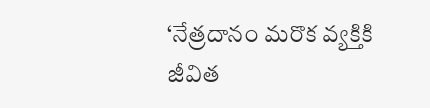‘నేత్రదానం మరొక వ్యక్తికి జీవిత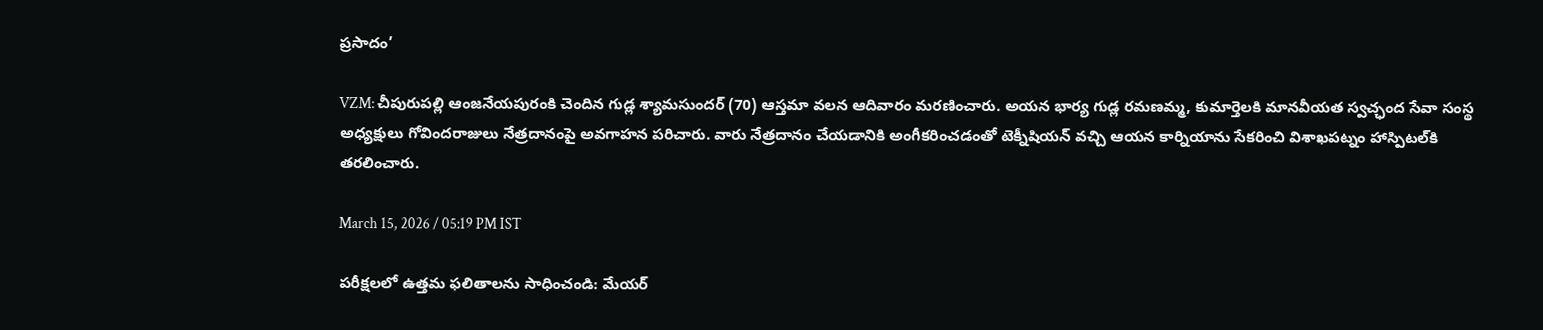ప్రసాదం’

VZM: చీపురుపల్లి ఆంజనేయపురంకి చెందిన గుడ్ల శ్యామసుందర్ (70) ఆస్తమా వలన ఆదివారం మరణించారు. అయన భార్య గుడ్ల రమణమ్మ, కుమార్తెలకి మానవీయత స్వచ్ఛంద సేవా సంస్థ అధ్యక్షులు గోవిందరాజులు నేత్రదానంపై అవగాహన పరిచారు. వారు నేత్రదానం చేయడానికి అంగీకరించడంతో టెక్నీషియన్ వచ్చి ఆయన కార్నియాను సేకరించి విశాఖపట్నం హాస్పిటల్‌కి తరలించారు.

March 15, 2026 / 05:19 PM IST

పరీక్షలలో ఉత్తమ ఫలితాలను సాధించండి: మేయర్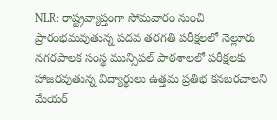NLR: రాష్ట్రవ్యాప్తంగా సోమవారం నుంచి ప్రారంభమవుతున్న పదవ తరగతి పరీక్షలలో నెల్లూరు నగరపాలక సంస్థ మున్సిపల్ పాఠశాలలో పరీక్షలకు హాజరవుతున్న విద్యార్థులు ఉత్తమ ప్రతిభ కనబరచాలని మేయర్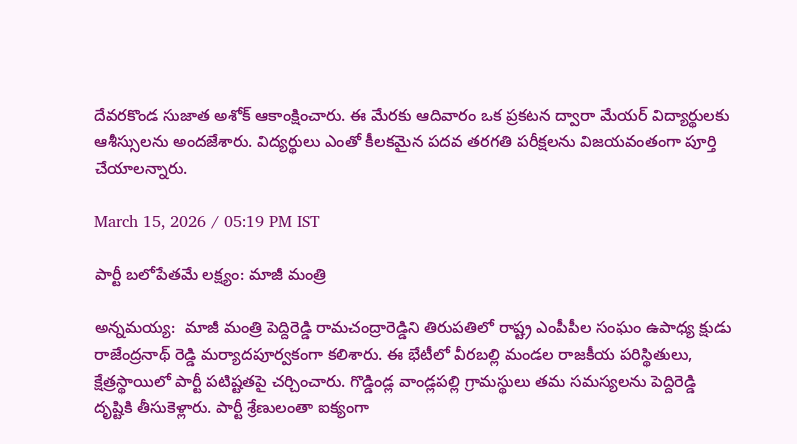దేవరకొండ సుజాత అశోక్ ఆకాంక్షించారు. ఈ మేరకు ఆదివారం ఒక ప్రకటన ద్వారా మేయర్ విద్యార్థులకు ఆశీస్సులను అందజేశారు. విద్యర్థులు ఎంతో కీలకమైన పదవ తరగతి పరీక్షలను విజయవంతంగా పూర్తి చేయాలన్నారు.

March 15, 2026 / 05:19 PM IST

పార్టీ బలోపేతమే లక్ష్యం: మాజీ మంత్రి

అన్నమయ్య:  మాజీ మంత్రి పెద్దిరెడ్డి రామచంద్రారెడ్డిని తిరుపతిలో రాష్ట్ర ఎంపీపీల సంఘం ఉపాధ్య క్షుడు రాజేంద్రనాథ్ రెడ్డి మర్యాదపూర్వకంగా కలిశారు. ఈ భేటీలో వీరబల్లి మండల రాజకీయ పరిస్థితులు, క్షేత్రస్థాయిలో పార్టీ పటిష్టతపై చర్చించారు. గొడ్డిండ్ల వాండ్లపల్లి గ్రామస్థులు తమ సమస్యలను పెద్దిరెడ్డి దృష్టికి తీసుకెళ్లారు. పార్టీ శ్రేణులంతా ఐక్యంగా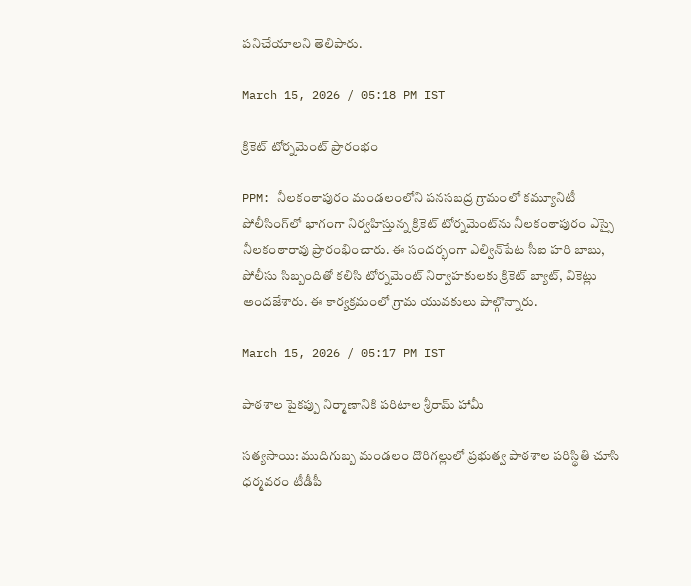పనిచేయాలని తెలిపారు.

March 15, 2026 / 05:18 PM IST

క్రికెట్ టోర్నమెంట్ ప్రారంభం

PPM: నీలకంఠాపురం మండలంలోని పనసబద్ర గ్రామంలో కమ్యూనిటీ పోలీసింగ్‌లో భాగంగా నిర్వహిస్తున్న క్రికెట్ టోర్నమెంట్‌ను నీలకంఠాపురం ఎస్సై నీలకంఠారావు ప్రారంభించారు. ఈ సందర్భంగా ఎల్విన్‌పేట సీఐ హరి బాబు, పోలీసు సిబ్బందితో కలిసి టోర్నమెంట్ నిర్వాహకులకు క్రికెట్ బ్యాట్, వికెట్లు అందజేశారు. ఈ కార్యక్రమంలో గ్రామ యువకులు పాల్గొన్నారు.

March 15, 2026 / 05:17 PM IST

పాఠశాల పైకప్పు నిర్మాణానికి పరిటాల శ్రీరామ్ హామీ

సత్యసాయి: ముదిగుబ్బ మండలం దొరిగల్లులో ప్రభుత్వ పాఠశాల పరిస్థితి చూసి ధర్మవరం టీడీపీ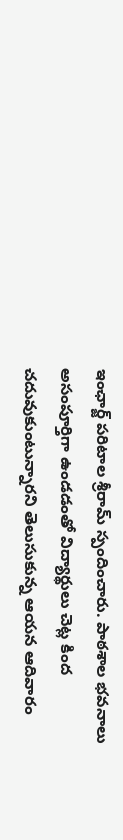ఇంఛార్జ్ పరిటాల శ్రీరామ్‌ స్పందించారు. పాఠశాల భవనాలు అసంపూర్తిగా ఉండడంతో విద్యార్థులు చెట్ల కింద చదువుకుంటున్నారని తెలుసుకున్న ఆయన ఆదివారం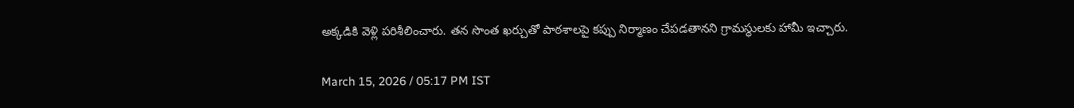అక్కడికి వెళ్లి పరిశీలించారు. తన సొంత ఖర్చుతో పాఠశాలపై కప్పు నిర్మాణం చేపడతానని గ్రామస్థులకు హామీ ఇచ్చారు.

March 15, 2026 / 05:17 PM IST